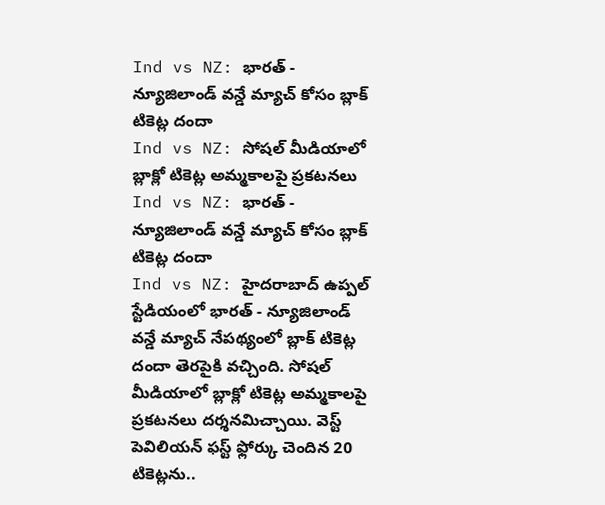Ind vs NZ: భారత్ - న్యూజిలాండ్ వన్డే మ్యాచ్ కోసం బ్లాక్ టికెట్ల దందా
Ind vs NZ: సోషల్ మీడియాలో బ్లాక్లో టికెట్ల అమ్మకాలపై ప్రకటనలు
Ind vs NZ: భారత్ - న్యూజిలాండ్ వన్డే మ్యాచ్ కోసం బ్లాక్ టికెట్ల దందా
Ind vs NZ: హైదరాబాద్ ఉప్పల్ స్టేడియంలో భారత్ - న్యూజిలాండ్ వన్డే మ్యాచ్ నేపథ్యంలో బ్లాక్ టికెట్ల దందా తెరపైకి వచ్చింది. సోషల్ మీడియాలో బ్లాక్లో టికెట్ల అమ్మకాలపై ప్రకటనలు దర్శనమిచ్చాయి. వెస్ట్ పెవిలియన్ ఫస్ట్ ఫ్లోర్కు చెందిన 20 టికెట్లను..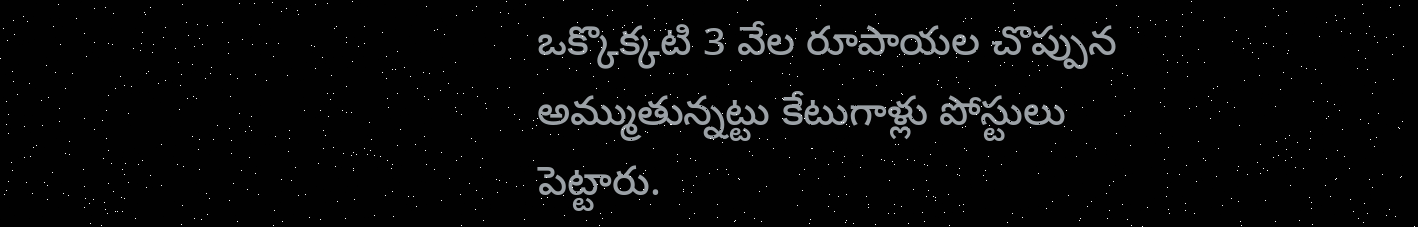ఒక్కొక్కటి 3 వేల రూపాయల చొప్పున అమ్ముతున్నట్టు కేటుగాళ్లు పోస్టులు పెట్టారు.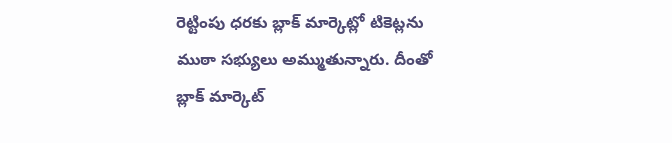రెట్టింపు ధరకు బ్లాక్ మార్కెట్లో టికెట్లను ముఠా సభ్యులు అమ్ముతున్నారు. దీంతో బ్లాక్ మార్కెట్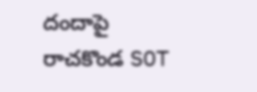దందాపై రాచకొండ SOT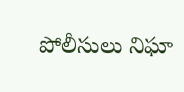పోలీసులు నిఘా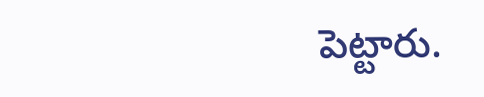పెట్టారు.